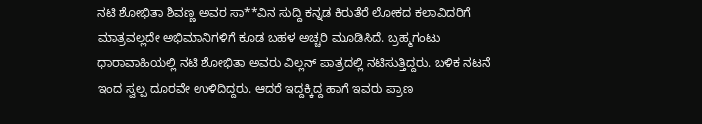ನಟಿ ಶೋಭಿತಾ ಶಿವಣ್ಣ ಅವರ ಸಾ**ವಿನ ಸುದ್ದಿ ಕನ್ನಡ ಕಿರುತೆರೆ ಲೋಕದ ಕಲಾವಿದರಿಗೆ ಮಾತ್ರವಲ್ಲದೇ ಅಭಿಮಾನಿಗಳಿಗೆ ಕೂಡ ಬಹಳ ಅಚ್ಚರಿ ಮೂಡಿಸಿದೆ. ಬ್ರಹ್ಮಗಂಟು ಧಾರಾವಾಹಿಯಲ್ಲಿ ನಟಿ ಶೋಭಿತಾ ಅವರು ವಿಲ್ಲನ್ ಪಾತ್ರದಲ್ಲಿ ನಟಿಸುತ್ತಿದ್ದರು. ಬಳಿಕ ನಟನೆ ಇಂದ ಸ್ವಲ್ಪ ದೂರವೇ ಉಳಿದಿದ್ದರು. ಆದರೆ ಇದ್ದಕ್ಕಿದ್ದ ಹಾಗೆ ಇವರು ಪ್ರಾಣ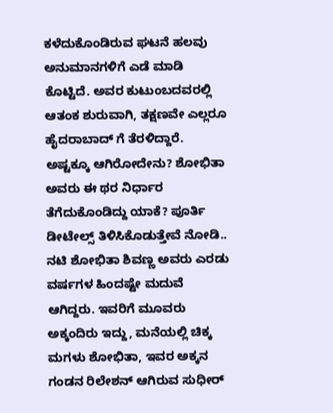ಕಳೆದುಕೊಂಡಿರುವ ಘಟನೆ ಹಲವು ಅನುಮಾನಗಳಿಗೆ ಎಡೆ ಮಾಡಿ ಕೊಟ್ಟಿದೆ. ಅವರ ಕುಟುಂಬದವರಲ್ಲಿ ಆತಂಕ ಶುರುವಾಗಿ, ತಕ್ಷಣವೇ ಎಲ್ಲರೂ ಹೈದರಾಬಾದ್ ಗೆ ತೆರಳಿದ್ದಾರೆ. ಅಷ್ಟಕ್ಕೂ ಆಗಿರೋದೇನು? ಶೋಭಿತಾ ಅವರು ಈ ಥರ ನಿರ್ಧಾರ ತೆಗೆದುಕೊಂಡಿದ್ದು ಯಾಕೆ? ಪೂರ್ತಿ ಡೀಟೇಲ್ಸ್ ತಿಳಿಸಿಕೊಡುತ್ತೇವೆ ನೋಡಿ..
ನಟಿ ಶೋಭಿತಾ ಶಿವಣ್ಣ ಅವರು ಎರಡು ವರ್ಷಗಳ ಹಿಂದಷ್ಟೇ ಮದುವೆ ಆಗಿದ್ದರು. ಇವರಿಗೆ ಮೂವರು ಅಕ್ಕಂದಿರು ಇದ್ದು, ಮನೆಯಲ್ಲಿ ಚಿಕ್ಕ ಮಗಳು ಶೋಭಿತಾ, ಇವರ ಅಕ್ಕನ ಗಂಡನ ರಿಲೇಶನ್ ಆಗಿರುವ ಸುಧೀರ್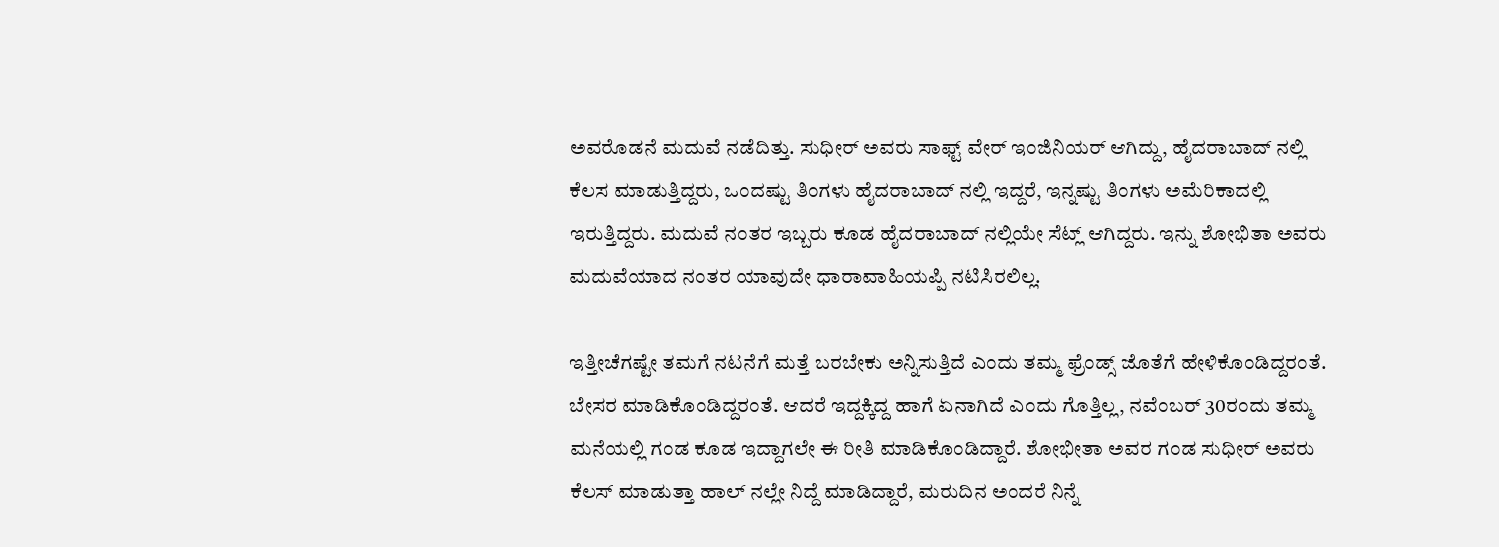ಅವರೊಡನೆ ಮದುವೆ ನಡೆದಿತ್ತು. ಸುಧೀರ್ ಅವರು ಸಾಫ್ಟ್ ವೇರ್ ಇಂಜಿನಿಯರ್ ಆಗಿದ್ದು, ಹೈದರಾಬಾದ್ ನಲ್ಲಿ ಕೆಲಸ ಮಾಡುತ್ತಿದ್ದರು, ಒಂದಷ್ಟು ತಿಂಗಳು ಹೈದರಾಬಾದ್ ನಲ್ಲಿ ಇದ್ದರೆ, ಇನ್ನಷ್ಟು ತಿಂಗಳು ಅಮೆರಿಕಾದಲ್ಲಿ ಇರುತ್ತಿದ್ದರು. ಮದುವೆ ನಂತರ ಇಬ್ಬರು ಕೂಡ ಹೈದರಾಬಾದ್ ನಲ್ಲಿಯೇ ಸೆಟ್ಲ್ ಆಗಿದ್ದರು. ಇನ್ನು ಶೋಭಿತಾ ಅವರು ಮದುವೆಯಾದ ನಂತರ ಯಾವುದೇ ಧಾರಾವಾಹಿಯಪ್ಪಿ ನಟಿಸಿರಲಿಲ್ಲ.

ಇತ್ತೀಚೆಗಷ್ಟೇ ತಮಗೆ ನಟನೆಗೆ ಮತ್ತೆ ಬರಬೇಕು ಅನ್ನಿಸುತ್ತಿದೆ ಎಂದು ತಮ್ಮ ಫ್ರೆಂಡ್ಸ್ ಜೊತೆಗೆ ಹೇಳಿಕೊಂಡಿದ್ದರಂತೆ. ಬೇಸರ ಮಾಡಿಕೊಂಡಿದ್ದರಂತೆ. ಆದರೆ ಇದ್ದಕ್ಕಿದ್ದ ಹಾಗೆ ಏನಾಗಿದೆ ಎಂದು ಗೊತ್ತಿಲ್ಲ, ನವೆಂಬರ್ 30ರಂದು ತಮ್ಮ ಮನೆಯಲ್ಲಿ ಗಂಡ ಕೂಡ ಇದ್ದಾಗಲೇ ಈ ರೀತಿ ಮಾಡಿಕೊಂಡಿದ್ದಾರೆ. ಶೋಭೀತಾ ಅವರ ಗಂಡ ಸುಧೀರ್ ಅವರು ಕೆಲಸ್ ಮಾಡುತ್ತಾ ಹಾಲ್ ನಲ್ಲೇ ನಿದ್ದೆ ಮಾಡಿದ್ದಾರೆ, ಮರುದಿನ ಅಂದರೆ ನಿನ್ನೆ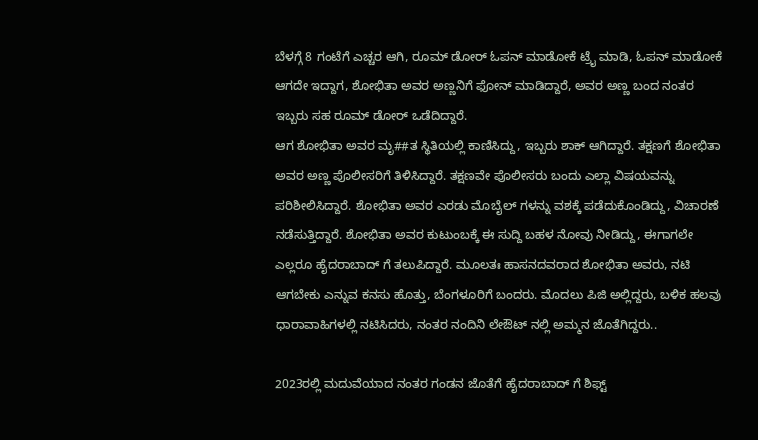ಬೆಳಗ್ಗೆ 8 ಗಂಟೆಗೆ ಎಚ್ಚರ ಆಗಿ, ರೂಮ್ ಡೋರ್ ಓಪನ್ ಮಾಡೋಕೆ ಟ್ರೈ ಮಾಡಿ, ಓಪನ್ ಮಾಡೋಕೆ ಆಗದೇ ಇದ್ದಾಗ, ಶೋಭಿತಾ ಅವರ ಅಣ್ಣನಿಗೆ ಫೋನ್ ಮಾಡಿದ್ದಾರೆ, ಅವರ ಅಣ್ಣ ಬಂದ ನಂತರ ಇಬ್ಬರು ಸಹ ರೂಮ್ ಡೋರ್ ಒಡೆದಿದ್ದಾರೆ.
ಆಗ ಶೋಭಿತಾ ಅವರ ಮೃ##ತ ಸ್ಥಿತಿಯಲ್ಲಿ ಕಾಣಿಸಿದ್ದು, ಇಬ್ಬರು ಶಾಕ್ ಆಗಿದ್ದಾರೆ. ತಕ್ಷಣಗೆ ಶೋಭಿತಾ ಅವರ ಅಣ್ಣ ಪೊಲೀಸರಿಗೆ ತಿಳಿಸಿದ್ದಾರೆ. ತಕ್ಷಣವೇ ಪೊಲೀಸರು ಬಂದು ಎಲ್ಲಾ ವಿಷಯವನ್ನು ಪರಿಶೀಲಿಸಿದ್ದಾರೆ. ಶೋಭಿತಾ ಅವರ ಎರಡು ಮೊಬೈಲ್ ಗಳನ್ನು ವಶಕ್ಕೆ ಪಡೆದುಕೊಂಡಿದ್ದು, ವಿಚಾರಣೆ ನಡೆಸುತ್ತಿದ್ದಾರೆ. ಶೋಭಿತಾ ಅವರ ಕುಟುಂಬಕ್ಕೆ ಈ ಸುದ್ದಿ ಬಹಳ ನೋವು ನೀಡಿದ್ದು, ಈಗಾಗಲೇ ಎಲ್ಲರೂ ಹೈದರಾಬಾದ್ ಗೆ ತಲುಪಿದ್ದಾರೆ. ಮೂಲತಃ ಹಾಸನದವರಾದ ಶೋಭಿತಾ ಅವರು, ನಟಿ ಆಗಬೇಕು ಎನ್ನುವ ಕನಸು ಹೊತ್ತು, ಬೆಂಗಳೂರಿಗೆ ಬಂದರು. ಮೊದಲು ಪಿಜಿ ಅಲ್ಲಿದ್ದರು, ಬಳಿಕ ಹಲವು ಧಾರಾವಾಹಿಗಳಲ್ಲಿ ನಟಿಸಿದರು, ನಂತರ ನಂದಿನಿ ಲೇಔಟ್ ನಲ್ಲಿ ಅಮ್ಮನ ಜೊತೆಗಿದ್ದರು..

2023ರಲ್ಲಿ ಮದುವೆಯಾದ ನಂತರ ಗಂಡನ ಜೊತೆಗೆ ಹೈದರಾಬಾದ್ ಗೆ ಶಿಫ್ಟ್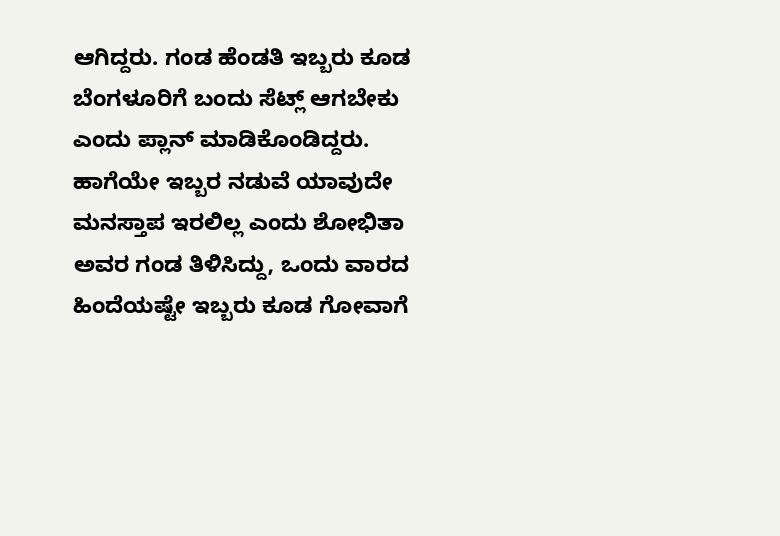ಆಗಿದ್ದರು. ಗಂಡ ಹೆಂಡತಿ ಇಬ್ಬರು ಕೂಡ ಬೆಂಗಳೂರಿಗೆ ಬಂದು ಸೆಟ್ಲ್ ಆಗಬೇಕು ಎಂದು ಪ್ಲಾನ್ ಮಾಡಿಕೊಂಡಿದ್ದರು. ಹಾಗೆಯೇ ಇಬ್ಬರ ನಡುವೆ ಯಾವುದೇ ಮನಸ್ತಾಪ ಇರಲಿಲ್ಲ ಎಂದು ಶೋಭಿತಾ ಅವರ ಗಂಡ ತಿಳಿಸಿದ್ದು, ಒಂದು ವಾರದ ಹಿಂದೆಯಷ್ಟೇ ಇಬ್ಬರು ಕೂಡ ಗೋವಾಗೆ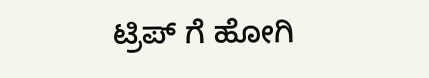ಟ್ರಿಪ್ ಗೆ ಹೋಗಿ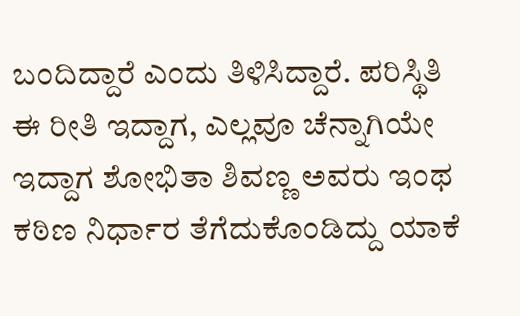ಬಂದಿದ್ದಾರೆ ಎಂದು ತಿಳಿಸಿದ್ದಾರೆ. ಪರಿಸ್ಥಿತಿ ಈ ರೀತಿ ಇದ್ದಾಗ, ಎಲ್ಲವೂ ಚೆನ್ನಾಗಿಯೇ ಇದ್ದಾಗ ಶೋಭಿತಾ ಶಿವಣ್ಣ ಅವರು ಇಂಥ ಕಠಿಣ ನಿರ್ಧಾರ ತೆಗೆದುಕೊಂಡಿದ್ದು ಯಾಕೆ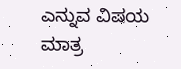ಎನ್ನುವ ವಿಷಯ ಮಾತ್ರ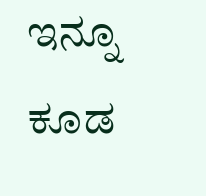ಇನ್ನೂ ಕೂಡ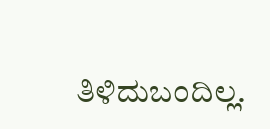ತಿಳಿದುಬಂದಿಲ್ಲ.